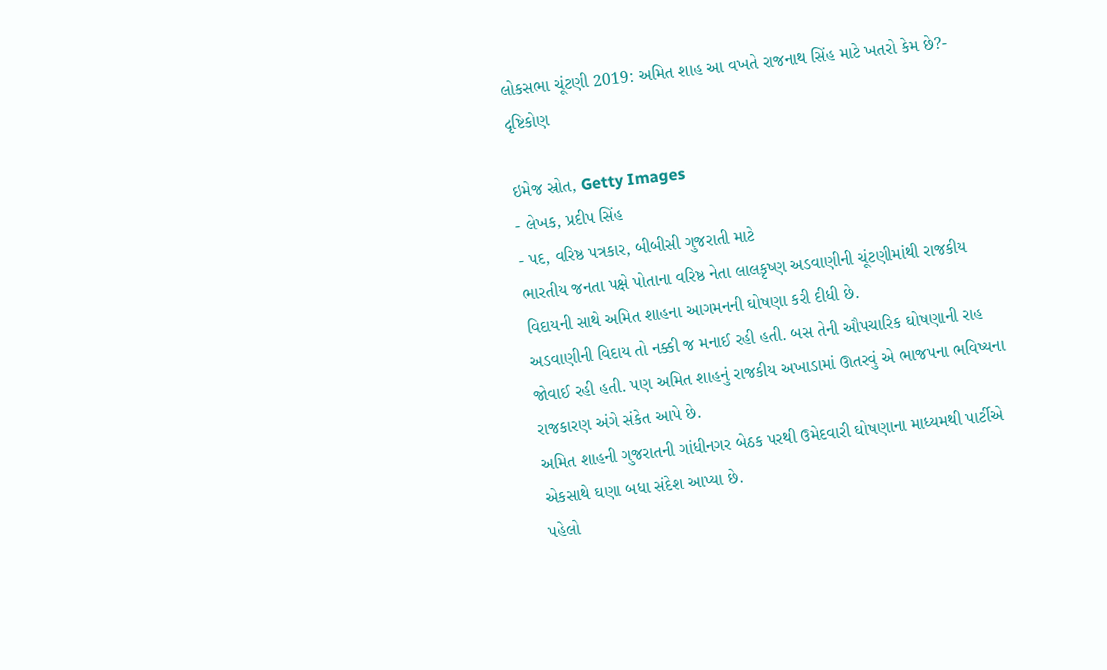લોકસભા ચૂંટણી 2019: અમિત શાહ આ વખતે રાજનાથ સિંહ માટે ખતરો કેમ છે?- દૃષ્ટિકોણ

ઇમેજ સ્રોત, Getty Images
- લેખક, પ્રદીપ સિંહ
- પદ, વરિષ્ઠ પત્રકાર, બીબીસી ગુજરાતી માટે
ભારતીય જનતા પક્ષે પોતાના વરિષ્ઠ નેતા લાલકૃષ્ણ અડવાણીની ચૂંટણીમાંથી રાજકીય વિદાયની સાથે અમિત શાહના આગમનની ઘોષણા કરી દીધી છે.
અડવાણીની વિદાય તો નક્કી જ મનાઈ રહી હતી. બસ તેની ઔપચારિક ઘોષણાની રાહ જોવાઈ રહી હતી. પણ અમિત શાહનું રાજકીય અખાડામાં ઊતરવું એ ભાજપના ભવિષ્યના રાજકારણ અંગે સંકેત આપે છે.
અમિત શાહની ગુજરાતની ગાંધીનગર બેઠક પરથી ઉમેદવારી ઘોષણાના માધ્યમથી પાર્ટીએ એકસાથે ઘણા બધા સંદેશ આપ્યા છે.
પહેલો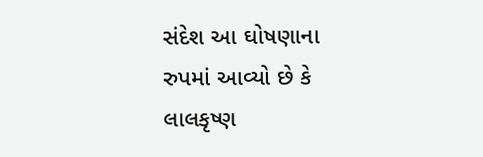સંદેશ આ ઘોષણાના રુપમાં આવ્યો છે કે લાલકૃષ્ણ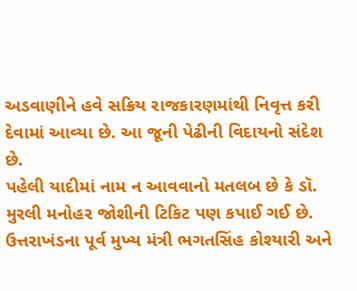અડવાણીને હવે સક્રિય રાજકારણમાંથી નિવૃત્ત કરી દેવામાં આવ્યા છે. આ જૂની પેઢીની વિદાયનો સંદેશ છે.
પહેલી યાદીમાં નામ ન આવવાનો મતલબ છે કે ડૉ. મુરલી મનોહર જોશીની ટિકિટ પણ કપાઈ ગઈ છે.
ઉત્તરાખંડના પૂર્વ મુખ્ય મંત્રી ભગતસિંહ કોશ્યારી અને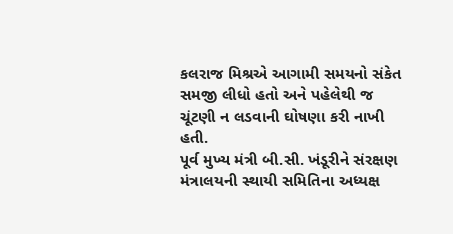કલરાજ મિશ્રએ આગામી સમયનો સંકેત સમજી લીધો હતો અને પહેલેથી જ ચૂંટણી ન લડવાની ઘોષણા કરી નાખી હતી.
પૂર્વ મુખ્ય મંત્રી બી.સી. ખંડૂરીને સંરક્ષણ મંત્રાલયની સ્થાયી સમિતિના અધ્યક્ષ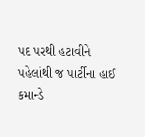પદ પરથી હટાવીને પહેલાંથી જ પાર્ટીના હાઈ કમાન્ડે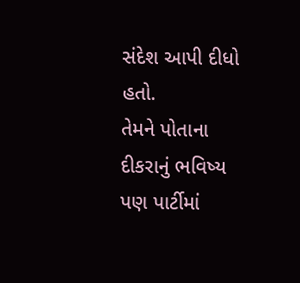સંદેશ આપી દીધો હતો.
તેમને પોતાના દીકરાનું ભવિષ્ય પણ પાર્ટીમાં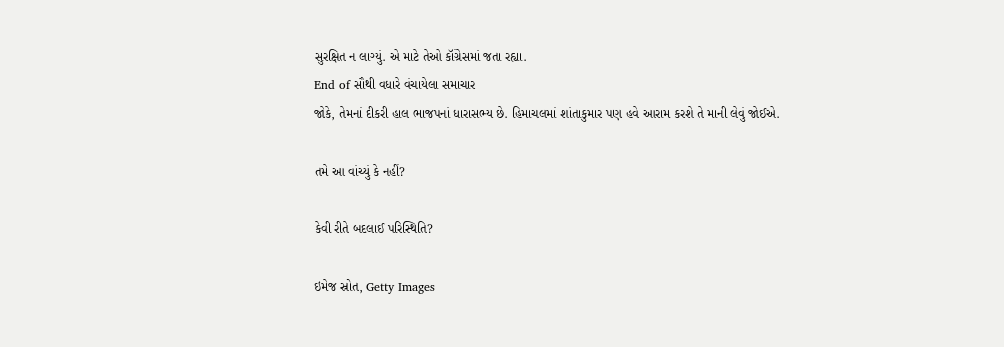સુરક્ષિત ન લાગ્યું. એ માટે તેઓ કૉંગ્રેસમાં જતા રહ્યા.
End of સૌથી વધારે વંચાયેલા સમાચાર
જોકે, તેમનાં દીકરી હાલ ભાજપનાં ધારાસભ્ય છે. હિમાચલમાં શાંતાકુમાર પણ હવે આરામ કરશે તે માની લેવું જોઈએ.

તમે આ વાંચ્યું કે નહીં?

કેવી રીતે બદલાઈ પરિસ્થિતિ?

ઇમેજ સ્રોત, Getty Images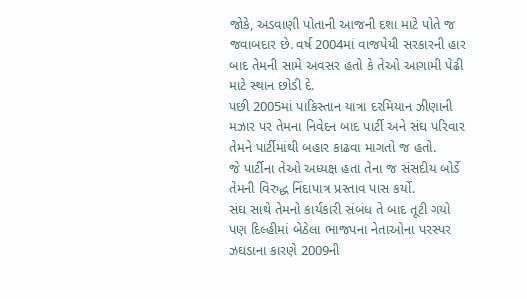જોકે, અડવાણી પોતાની આજની દશા માટે પોતે જ જવાબદાર છે. વર્ષ 2004માં વાજપેયી સરકારની હાર બાદ તેમની સામે અવસર હતો કે તેઓ આગામી પેઢી માટે સ્થાન છોડી દે.
પછી 2005માં પાકિસ્તાન યાત્રા દરમિયાન ઝીણાની મઝાર પર તેમના નિવેદન બાદ પાર્ટી અને સંઘ પરિવાર તેમને પાર્ટીમાંથી બહાર કાઢવા માગતો જ હતો.
જે પાર્ટીના તેઓ અધ્યક્ષ હતા તેના જ સંસદીય બોર્ડે તેમની વિરુદ્ધ નિંદાપાત્ર પ્રસ્તાવ પાસ કર્યો.
સંઘ સાથે તેમનો કાર્યકારી સંબંધ તે બાદ તૂટી ગયો પણ દિલ્હીમાં બેઠેલા ભાજપના નેતાઓના પરસ્પર ઝઘડાના કારણે 2009ની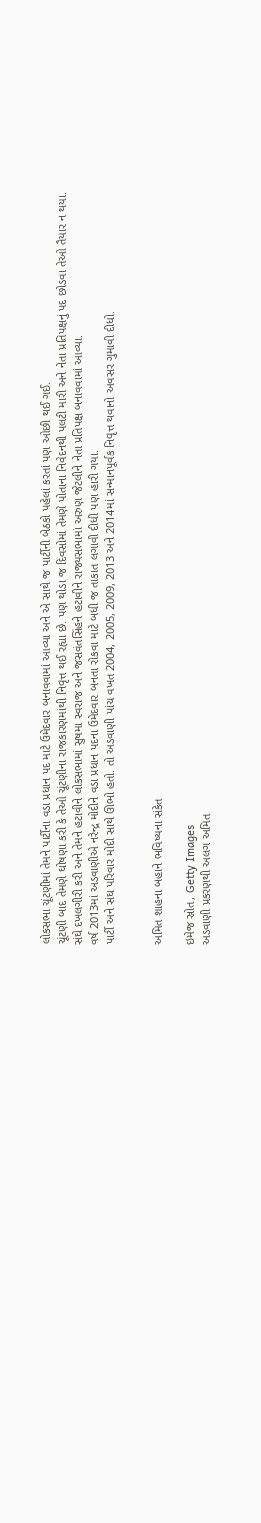લોકસભા ચૂંટણીમાં તેમને પાર્ટીના વડા પ્રધાન પદ માટે ઉમેદવાર બનાવવામાં આવ્યા અને એ સાથે જ પાર્ટીની બેઠકો પહેલાં કરતાં પણ ઓછી થઈ ગઈ.
ચૂંટણી બાદ તેમણે ઘોષણા કરી કે તેઓ ચૂંટણીના રાજકારણમાંથી નિવૃત્ત થઈ રહ્યા છે. પણ થોડા જ દિવસોમાં તેમણે પોતાના નિવેદનથી પલટી મારી અને નેતા પ્રતિપક્ષનું પદ છોડવા તેઓ તૈયાર ન થયા.
સંઘે દખલગીરી કરી અને તેમને હટાવીને લોકસભામાં સુષમા સ્વરાજ અને જસવંતસિંહને હટાવીને રાજ્યસભામાં અરુણ જેટલીને નેતા પ્રતિપક્ષ બનાવવામાં આવ્યા.
વર્ષ 2013માં અડવાણીએ નરેન્દ્ર મોદીને વડા પ્રધાન પદના ઉમેદવાર બનતા રોકવા માટે બધી જ તાકાત લગાવી દીધી પણ હારી ગયા.
પાર્ટી અને સંઘ પરિવાર મોદી સાથે ઊભો હતો. તો અડવાણી પાંચ વખત 2004, 2005, 2009, 2013 અને 2014માં સન્માનપૂર્વક નિવૃત્ત થવાનો અવસર ગુમાવી દીધો.


અમિત શાહના બહાને ભવિષ્યના સંકેત

ઇમેજ સ્રોત, Getty Images
અડવાણી પ્રકરણથી અલગ અમિત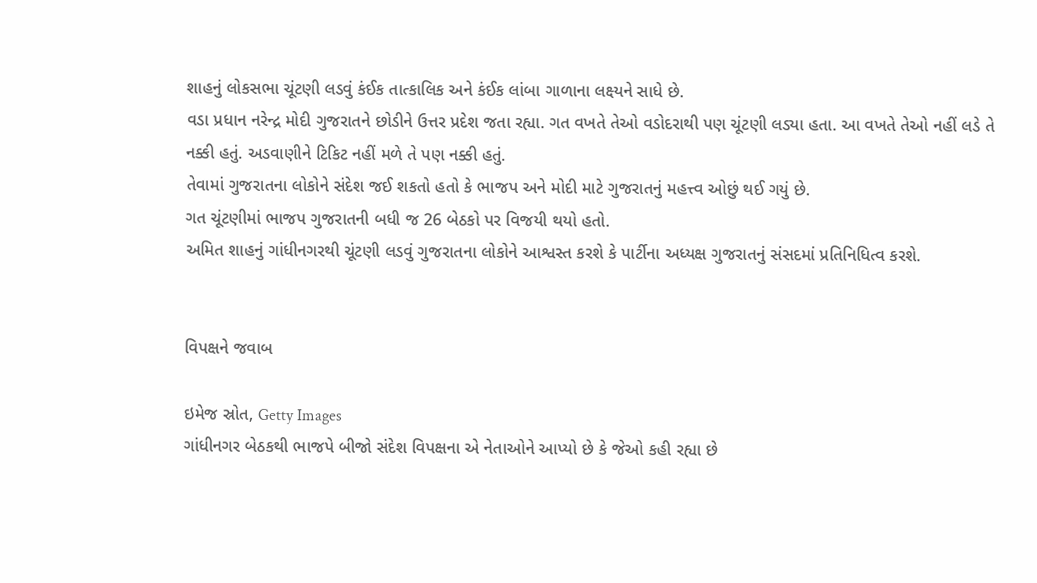શાહનું લોકસભા ચૂંટણી લડવું કંઈક તાત્કાલિક અને કંઈક લાંબા ગાળાના લક્ષ્યને સાધે છે.
વડા પ્રધાન નરેન્દ્ર મોદી ગુજરાતને છોડીને ઉત્તર પ્રદેશ જતા રહ્યા. ગત વખતે તેઓ વડોદરાથી પણ ચૂંટણી લડ્યા હતા. આ વખતે તેઓ નહીં લડે તે નક્કી હતું. અડવાણીને ટિકિટ નહીં મળે તે પણ નક્કી હતું.
તેવામાં ગુજરાતના લોકોને સંદેશ જઈ શકતો હતો કે ભાજપ અને મોદી માટે ગુજરાતનું મહત્ત્વ ઓછું થઈ ગયું છે.
ગત ચૂંટણીમાં ભાજપ ગુજરાતની બધી જ 26 બેઠકો પર વિજયી થયો હતો.
અમિત શાહનું ગાંધીનગરથી ચૂંટણી લડવું ગુજરાતના લોકોને આશ્વસ્ત કરશે કે પાર્ટીના અધ્યક્ષ ગુજરાતનું સંસદમાં પ્રતિનિધિત્વ કરશે.


વિપક્ષને જવાબ

ઇમેજ સ્રોત, Getty Images
ગાંધીનગર બેઠકથી ભાજપે બીજો સંદેશ વિપક્ષના એ નેતાઓને આપ્યો છે કે જેઓ કહી રહ્યા છે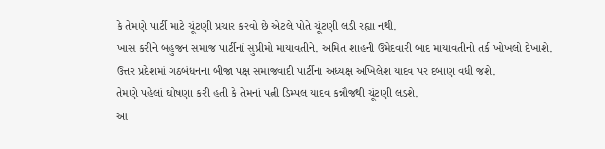કે તેમણે પાર્ટી માટે ચૂંટણી પ્રચાર કરવો છે એટલે પોતે ચૂંટણી લડી રહ્યા નથી.
ખાસ કરીને બહુજન સમાજ પાર્ટીનાં સુપ્રીમો માયાવતીને. અમિત શાહની ઉમેદવારી બાદ માયાવતીનો તર્ક ખોખલો દેખાશે.
ઉત્તર પ્રદેશમાં ગઠબંધનના બીજા પક્ષ સમાજવાદી પાર્ટીના અધ્યક્ષ અખિલેશ યાદવ પર દબાણ વધી જશે.
તેમણે પહેલાં ઘોષણા કરી હતી કે તેમનાં પત્ની ડિમ્પલ યાદવ કન્નૌજથી ચૂંટણી લડશે.
આ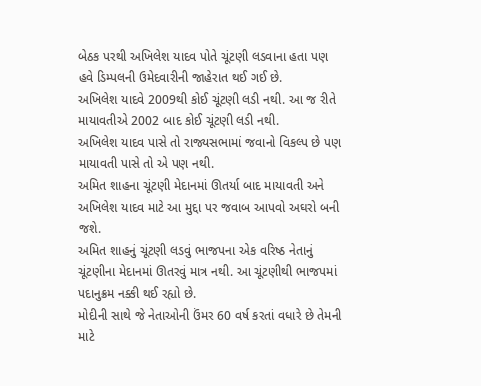બેઠક પરથી અખિલેશ યાદવ પોતે ચૂંટણી લડવાના હતા પણ હવે ડિમ્પલની ઉમેદવારીની જાહેરાત થઈ ગઈ છે.
અખિલેશ યાદવે 2009થી કોઈ ચૂંટણી લડી નથી. આ જ રીતે માયાવતીએ 2002 બાદ કોઈ ચૂંટણી લડી નથી.
અખિલેશ યાદવ પાસે તો રાજ્યસભામાં જવાનો વિકલ્પ છે પણ માયાવતી પાસે તો એ પણ નથી.
અમિત શાહના ચૂંટણી મેદાનમાં ઊતર્યા બાદ માયાવતી અને અખિલેશ યાદવ માટે આ મુદ્દા પર જવાબ આપવો અઘરો બની જશે.
અમિત શાહનું ચૂંટણી લડવું ભાજપના એક વરિષ્ઠ નેતાનું ચૂંટણીના મેદાનમાં ઊતરવું માત્ર નથી. આ ચૂંટણીથી ભાજપમાં પદાનુક્રમ નક્કી થઈ રહ્યો છે.
મોદીની સાથે જે નેતાઓની ઉંમર 60 વર્ષ કરતાં વધારે છે તેમની માટે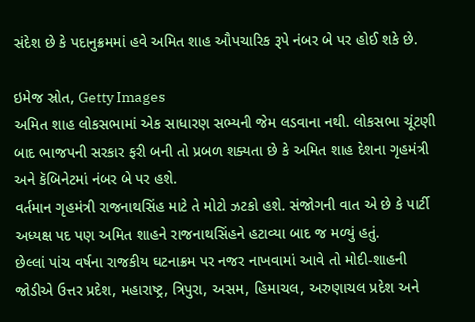સંદેશ છે કે પદાનુક્રમમાં હવે અમિત શાહ ઔપચારિક રૂપે નંબર બે પર હોઈ શકે છે.

ઇમેજ સ્રોત, Getty Images
અમિત શાહ લોકસભામાં એક સાધારણ સભ્યની જેમ લડવાના નથી. લોકસભા ચૂંટણી બાદ ભાજપની સરકાર ફરી બની તો પ્રબળ શક્યતા છે કે અમિત શાહ દેશના ગૃહમંત્રી અને કૅબિનેટમાં નંબર બે પર હશે.
વર્તમાન ગૃહમંત્રી રાજનાથસિંહ માટે તે મોટો ઝટકો હશે. સંજોગની વાત એ છે કે પાર્ટી અધ્યક્ષ પદ પણ અમિત શાહને રાજનાથસિંહને હટાવ્યા બાદ જ મળ્યું હતું.
છેલ્લાં પાંચ વર્ષના રાજકીય ઘટનાક્રમ પર નજર નાખવામાં આવે તો મોદી-શાહની જોડીએ ઉત્તર પ્રદેશ, મહારાષ્ટ્ર, ત્રિપુરા, અસમ, હિમાચલ, અરુણાચલ પ્રદેશ અને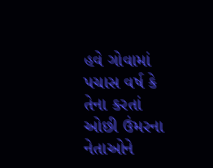હવે ગોવામાં પચાસ વર્ષ કે તેના કરતાં ઓછી ઉંમરના નેતાઓને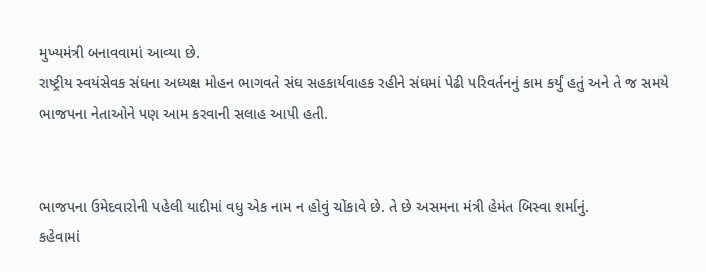મુખ્યમંત્રી બનાવવામાં આવ્યા છે.
રાષ્ટ્રીય સ્વયંસેવક સંઘના અધ્યક્ષ મોહન ભાગવતે સંઘ સહકાર્યવાહક રહીને સંઘમાં પેઢી પરિવર્તનનું કામ કર્યું હતું અને તે જ સમયે ભાજપના નેતાઓને પણ આમ કરવાની સલાહ આપી હતી.


ભાજપના ઉમેદવારોની પહેલી યાદીમાં વધુ એક નામ ન હોવું ચોંકાવે છે. તે છે અસમના મંત્રી હેમંત બિસ્વા શર્માનું.
કહેવામાં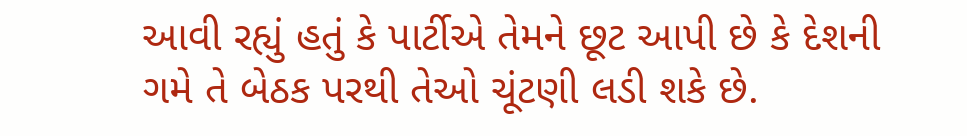આવી રહ્યું હતું કે પાર્ટીએ તેમને છૂટ આપી છે કે દેશની ગમે તે બેઠક પરથી તેઓ ચૂંટણી લડી શકે છે.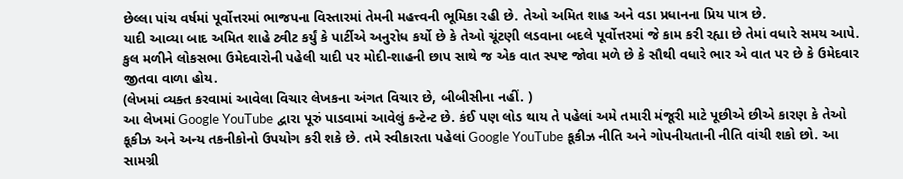છેલ્લા પાંચ વર્ષમાં પૂર્વોત્તરમાં ભાજપના વિસ્તારમાં તેમની મહત્ત્વની ભૂમિકા રહી છે. તેઓ અમિત શાહ અને વડા પ્રધાનના પ્રિય પાત્ર છે.
યાદી આવ્યા બાદ અમિત શાહે ટ્વીટ કર્યું કે પાર્ટીએ અનુરોધ કર્યો છે કે તેઓ ચૂંટણી લડવાના બદલે પૂર્વોત્તરમાં જે કામ કરી રહ્યા છે તેમાં વધારે સમય આપે.
કુલ મળીને લોકસભા ઉમેદવારોની પહેલી યાદી પર મોદી-શાહની છાપ સાથે જ એક વાત સ્પષ્ટ જોવા મળે છે કે સૌથી વધારે ભાર એ વાત પર છે કે ઉમેદવાર જીતવા વાળા હોય.
(લેખમાં વ્યક્ત કરવામાં આવેલા વિચાર લેખકના અંગત વિચાર છે, બીબીસીના નહીં. )
આ લેખમાં Google YouTube દ્વારા પૂરું પાડવામાં આવેલું કન્ટેન્ટ છે. કંઈ પણ લોડ થાય તે પહેલાં અમે તમારી મંજૂરી માટે પૂછીએ છીએ કારણ કે તેઓ કૂકીઝ અને અન્ય તકનીકોનો ઉપયોગ કરી શકે છે. તમે સ્વીકારતા પહેલાં Google YouTube કૂકીઝ નીતિ અને ગોપનીયતાની નીતિ વાંચી શકો છો. આ સામગ્રી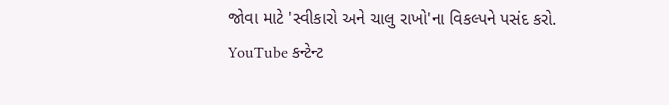જોવા માટે 'સ્વીકારો અને ચાલુ રાખો'ના વિકલ્પને પસંદ કરો.
YouTube કન્ટેન્ટ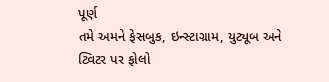પૂર્ણ
તમે અમને ફેસબુક, ઇન્સ્ટાગ્રામ, યુટ્યૂબ અને ટ્વિટર પર ફોલો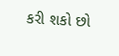કરી શકો છો